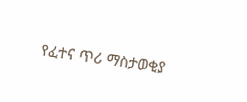የፈተና ጥሪ ማስታወቂያ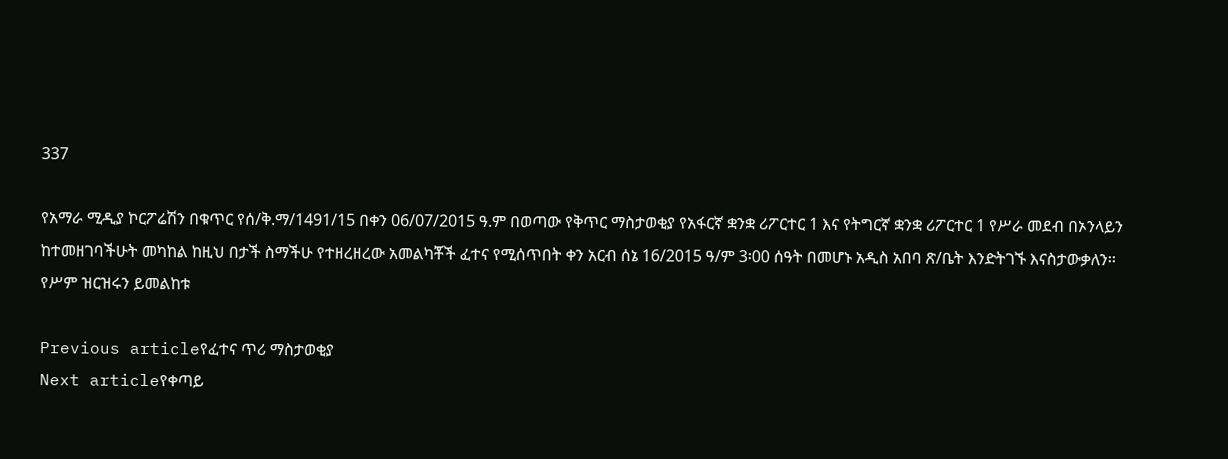337

የአማራ ሚዲያ ኮርፖሬሽን በቁጥር የሰ/ቅ.ማ/1491/15 በቀን 06/07/2015 ዓ.ም በወጣው የቅጥር ማስታወቂያ የአፋርኛ ቋንቋ ሪፖርተር 1 እና የትግርኛ ቋንቋ ሪፖርተር 1 የሥራ መደብ በኦንላይን ከተመዘገባችሁት መካከል ከዚህ በታች ስማችሁ የተዘረዘረው አመልካቾች ፈተና የሚሰጥበት ቀን አርብ ሰኔ 16/2015 ዓ/ም 3፡00 ሰዓት በመሆኑ አዲስ አበባ ጽ/ቤት እንድትገኙ እናስታውቃለን፡፡
የሥም ዝርዝሩን ይመልከቱ

Previous articleየፈተና ጥሪ ማስታወቂያ
Next articleየቀጣይ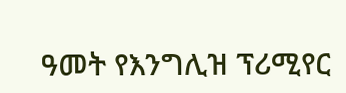ዓመት የእንግሊዝ ፕሪሚየር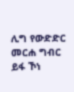ሊግ የውድድር መርሐ ግብር ይፋ ኾነ